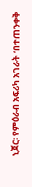ኒጀር፡ የምዕራብ አፍሪካ አገራት ‘በተጠንቀቅ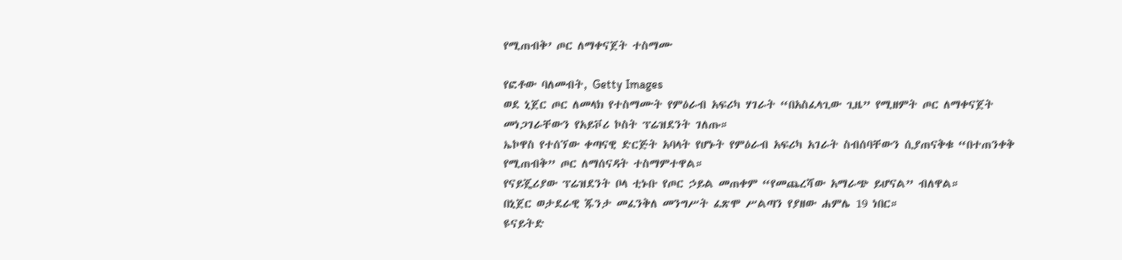የሚጠብቅ’ ጦር ለማቀናጀት ተስማሙ

የፎቶው ባለመብት, Getty Images
ወደ ኒጀር ጦር ለመላክ የተስማሙት የምዕራብ አፍሪካ ሃገራት “በአስፈላጊው ጊዜ” የሚዘምት ጦር ለማቀናጀት መነጋገራቸውን የአይቮሪ ኮስት ፕሬዝደንት ገለጡ።
ኤኮዋስ የተሰኘው ቀጣናዊ ድርጅት አባላት የሆኑት የምዕራብ አፍሪካ አገራት ስብሰባቸውን ሲያጠናቅቁ “በተጠንቀቅ የሚጠብቅ” ጦር ለማሰናዳት ተስማምተዋል።
የናይጄሪያው ፕሬዝደንት ቦላ ቲኑቡ የጦር ኃይል መጠቀም “የመጨረሻው አማራጭ ይሆናል” ብለዋል።
በኒጀር ወታደራዊ ጁንታ መፈንቅለ መንግሥት ፈጽሞ ሥልጣን የያዘው ሐምሌ 19 ነበር።
ዩናይትድ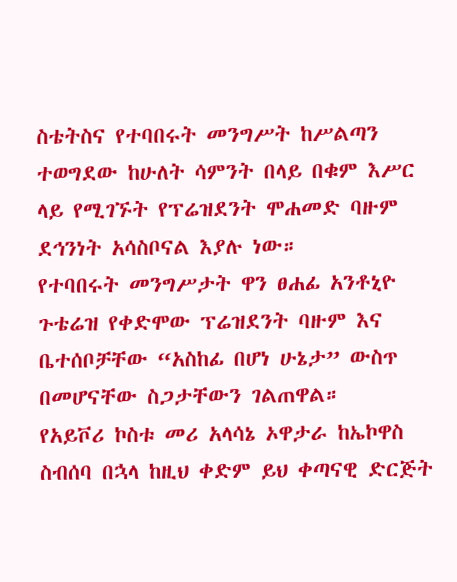ስቴትስና የተባበሩት መንግሥት ከሥልጣን ተወግደው ከሁለት ሳምንት በላይ በቁም እሥር ላይ የሚገኙት የፕሬዝደንት ሞሐመድ ባዙም ደኅንነት አሳስቦናል እያሉ ነው።
የተባበሩት መንግሥታት ዋን ፀሐፊ አንቶኒዮ ጉቴሬዝ የቀድሞው ፕሬዝደንት ባዙም እና ቤተሰቦቻቸው “አስከፊ በሆነ ሁኔታ” ውስጥ በመሆናቸው ስጋታቸውን ገልጠዋል።
የአይቮሪ ኮስቱ መሪ አላሳኔ ኦዋታራ ከኤኮዋስ ስብሰባ በኋላ ከዚህ ቀድም ይህ ቀጣናዊ ድርጅት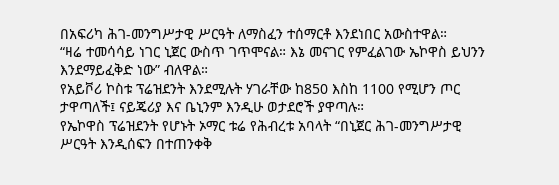በአፍሪካ ሕገ-መንግሥታዊ ሥርዓት ለማስፈን ተሰማርቶ እንደነበር አውስተዋል።
“ዛሬ ተመሳሳይ ነገር ኒጀር ውስጥ ገጥሞናል። እኔ መናገር የምፈልገው ኤኮዋስ ይህንን እንደማይፈቅድ ነው” ብለዋል።
የአይቮሪ ኮስቱ ፕሬዝደንት እንደሚሉት ሃገራቸው ከ850 እስከ 1100 የሚሆን ጦር ታዋጣለች፤ ናይጄሪያ እና ቤኒንም እንዲሁ ወታደሮች ያዋጣሉ።
የኤኮዋስ ፕሬዝደንት የሆኑት ኦማር ቱሬ የሕብረቱ አባላት “በኒጀር ሕገ-መንግሥታዊ ሥርዓት እንዲሰፍን በተጠንቀቅ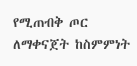የሚጠብቅ ጦር ለማቀናጀት ከስምምነት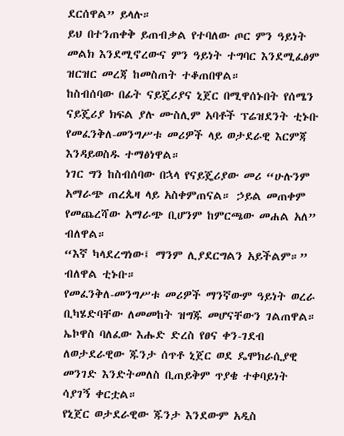ደርሰዋል” ይላሉ።
ይህ በተንጠቀቅ ይጠብቃል የተባለው ጦር ምን ዓይነት መልክ እንደሚኖረውና ምን ዓይነት ተግባር እንደሚፈፅም ዝርዝር መረጃ ከመስጠት ተቆጠበዋል።
ከስብሰባው በፊት ናይጄሪያና ኒጀር በሚዋሰኑበት የሰሜን ናይጄሪያ ክፍል ያሉ ሙስሊም አባቶች ፕሬዝደንት ቲኑቡ የመፈንቅለ-መንግሥቱ መሪዎች ላይ ወታደራዊ እርምጃ እንዳይወስዱ ተማፅነዋል።
ነገር ግን ከስብሰባው በኋላ የናይጄሪያው መሪ “ሁሉንም አማራጭ ጠረጴዛ ላይ አስቀምጠናል። ኃይል መጠቀም የመጨረሻው አማራጭ ቢሆንም ከምርጫው መሐል አለ” ብለዋል።
“እኛ ካላደረግነው፤ ማንም ሊያደርግልን አይችልም።” ብለዋል ቲኑቡ።
የመፈንቅለ-መንግሥቱ መሪዎች ማንኛውም ዓይነት ወረራ ቢካሄድባቸው ለመመከት ዝግጁ መሆናቸውን ገልጠዋል።
ኤኮዋስ ባለፈው እሑድ ድረስ የፀና ቀን-ገደብ ለወታደራዊው ጁንታ ሰጥቶ ኒጀር ወደ ዴሞክራሲያዊ መንገድ እንድትመለስ ቢጠይቅም ጥያቄ ተቀባይነት ሳያገኝ ቀርቷል።
የኒጀር ወታደራዊው ጁንታ እንደውም አዲስ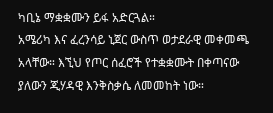ካቢኔ ማቋቋሙን ይፋ አድርጓል።
አሜሪካ እና ፈረንሳይ ኒጀር ውስጥ ወታደራዊ መቀመጫ አላቸው። እኚህ የጦር ሰፈሮች የተቋቋሙት በቀጣናው ያለውን ጂሃዳዊ እንቅስቃሴ ለመመከት ነው።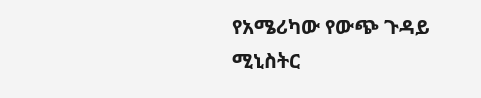የአሜሪካው የውጭ ጉዳይ ሚኒስትር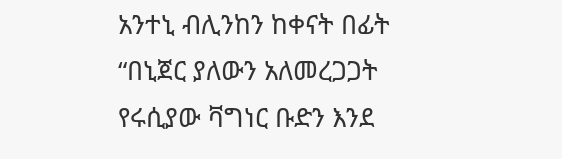አንተኒ ብሊንከን ከቀናት በፊት “በኒጀር ያለውን አለመረጋጋት የሩሲያው ቫግነር ቡድን እንደ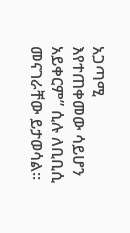አጋጣሚ እየተጠቀመው ሳይሆን አይቀርም” ሲሉ ለቢቢሲ መናገራቸው ይታወሳል።